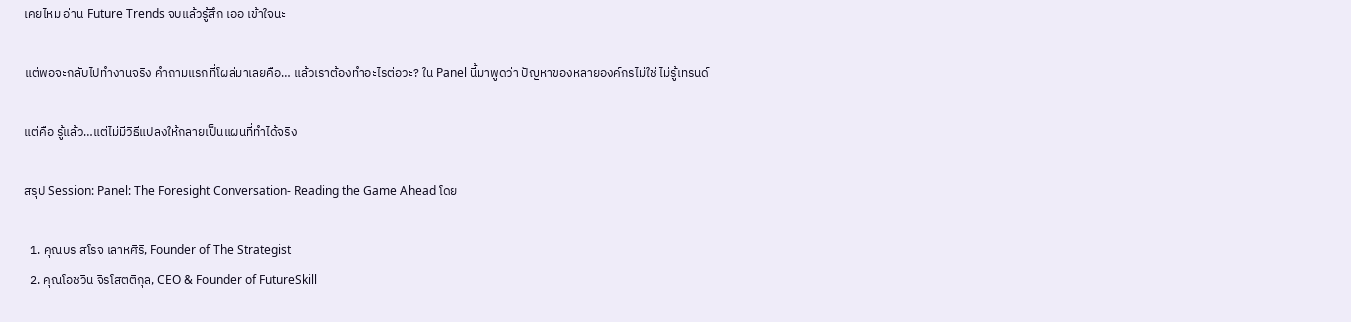เคยไหม อ่าน Future Trends จบแล้วรู้สึก เออ เข้าใจนะ

แต่พอจะกลับไปทำงานจริง คำถามแรกที่โผล่มาเลยคือ… แล้วเราต้องทำอะไรต่อวะ? ใน Panel นี้มาพูดว่า ปัญหาของหลายองค์กรไม่ใช่ ไม่รู้เทรนด์

แต่คือ รู้แล้ว…แต่ไม่มีวิธีแปลงให้กลายเป็นแผนที่ทำได้จริง

สรุป Session: Panel: The Foresight Conversation- Reading the Game Ahead โดย

  1. คุณบร สโรจ เลาหศิริ, Founder of The Strategist
  2. คุณโอชวิน จิรโสตติกุล, CEO & Founder of FutureSkill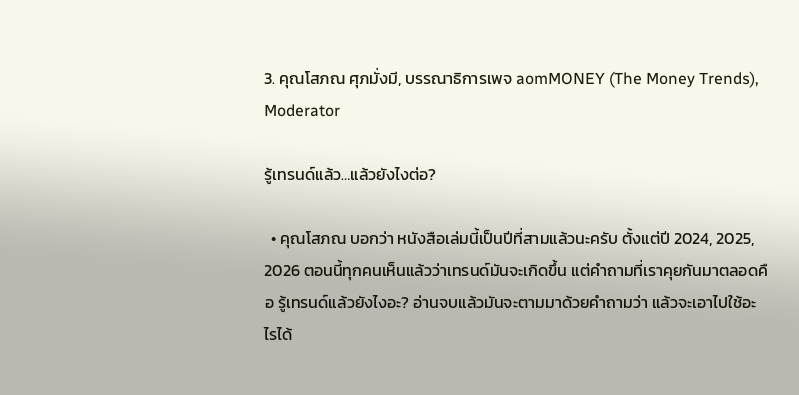3. คุณโสภณ ศุภมั่งมี, บรรณาธิการเพจ aomMONEY (The Money Trends), Moderator

รู้เทรนด์แล้ว…แล้วยังไงต่อ?

  • คุณโสภณ บอกว่า หนังสือเล่มนี้เป็นปีที่สามแล้วนะครับ ตั้งแต่ปี 2024, 2025, 2026 ตอนนี้ทุกคนเห็นแล้วว่าเทรนด์มันจะเกิดขึ้น แต่คำถามที่เราคุยกันมาตลอดคือ รู้เทรนด์แล้วยังไงอะ? อ่านจบแล้วมันจะตามมาด้วยคำถามว่า แล้วจะเอาไปใช้อะไรได้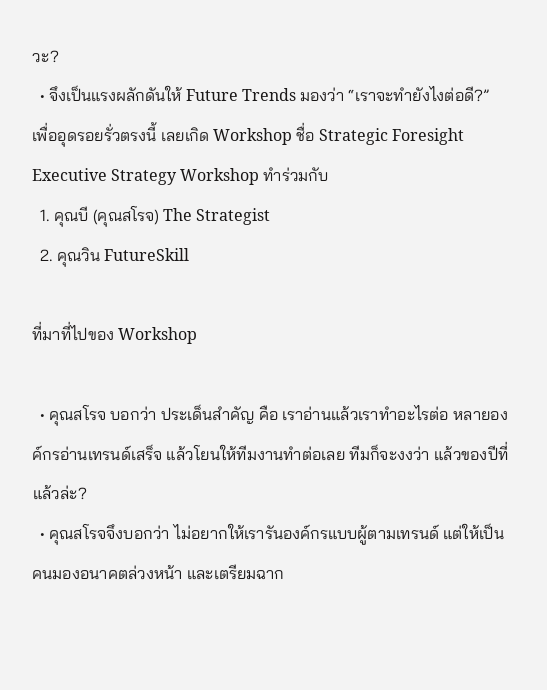วะ?
  • จึงเป็นแรงผลักดันให้ Future Trends มองว่า “เราจะทำยังไงต่อดี?” เพื่ออุดรอยรั่วตรงนี้ เลยเกิด Workshop ชื่อ Strategic Foresight Executive Strategy Workshop ทำร่วมกับ
  1. คุณบี (คุณสโรจ) The Strategist
  2. คุณวิน FutureSkill

ที่มาที่ไปของ Workshop

  • คุณสโรจ บอกว่า ประเด็นสำคัญ คือ เราอ่านแล้วเราทำอะไรต่อ หลายองค์กรอ่านเทรนด์เสร็จ แล้วโยนให้ทีมงานทำต่อเลย ทีมก็จะงงว่า แล้วของปีที่แล้วล่ะ?
  • คุณสโรจจึงบอกว่า ไม่อยากให้เรารันองค์กรแบบผู้ตามเทรนด์ แต่ให้เป็นคนมองอนาคตล่วงหน้า และเตรียมฉาก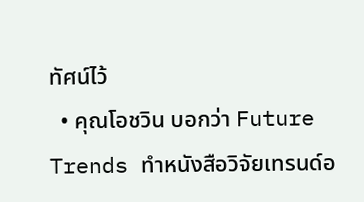ทัศน์ไว้
  • คุณโอชวิน บอกว่า Future Trends ทำหนังสือวิจัยเทรนด์อ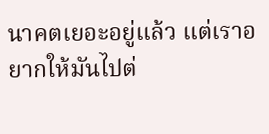นาคตเยอะอยู่แล้ว แต่เราอยากให้มันไปต่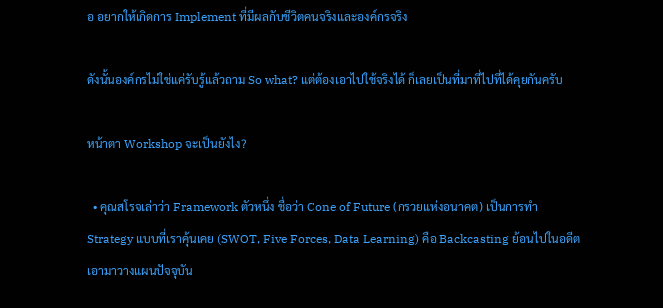อ อยากให้เกิดการ Implement ที่มีผลกับชีวิตคนจริงและองค์กรจริง

ดังนั้นองค์กรไม่ใช่แค่รับรู้แล้วถาม So what? แต่ต้องเอาไปใช้จริงได้ ก็เลยเป็นที่มาที่ไปที่ได้คุยกันครับ

หน้าตา Workshop จะเป็นยังไง?

  • คุณสโรจเล่าว่า Framework ตัวหนึ่ง ชื่อว่า Cone of Future (กรวยแห่งอนาคต) เป็นการทำ Strategy แบบที่เราคุ้นเคย (SWOT, Five Forces, Data Learning) คือ Backcasting ย้อนไปในอดีต เอามาวางแผนปัจจุบัน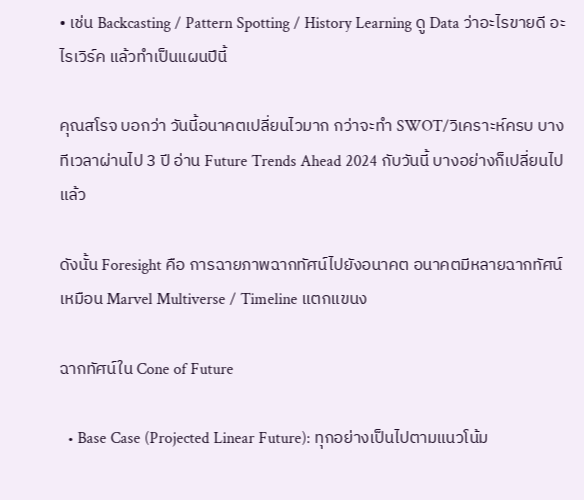• เช่น Backcasting / Pattern Spotting / History Learning ดู Data ว่าอะไรขายดี อะไรเวิร์ค แล้วทำเป็นแผนปีนี้

คุณสโรจ บอกว่า วันนี้อนาคตเปลี่ยนไวมาก กว่าจะทำ SWOT/วิเคราะห์ครบ บางทีเวลาผ่านไป 3 ปี อ่าน Future Trends Ahead 2024 กับวันนี้ บางอย่างก็เปลี่ยนไปแล้ว

ดังนั้น Foresight คือ การฉายภาพฉากทัศน์ไปยังอนาคต อนาคตมีหลายฉากทัศน์ เหมือน Marvel Multiverse / Timeline แตกแขนง

ฉากทัศน์ใน Cone of Future

  • Base Case (Projected Linear Future): ทุกอย่างเป็นไปตามแนวโน้ม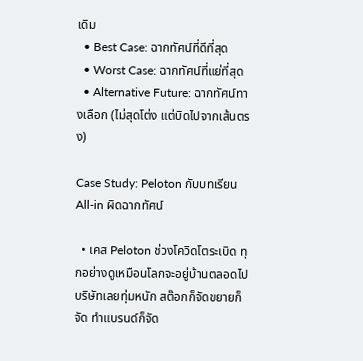เดิม
  • Best Case: ฉากทัศน์ที่ดีที่สุด
  • Worst Case: ฉากทัศน์ที่แย่ที่สุด
  • Alternative Future: ฉากทัศน์ทางเลือก (ไม่สุดโต่ง แต่บิดไปจากเส้นตรง)

Case Study: Peloton กับบทเรียน All-in ผิดฉากทัศน์

  • เคส Peloton ช่วงโควิดโตระเบิด ทุกอย่างดูเหมือนโลกจะอยู่บ้านตลอดไป บริษัทเลยทุ่มหนัก สต๊อกก็จัดขยายก็จัด ทำแบรนด์ก็จัด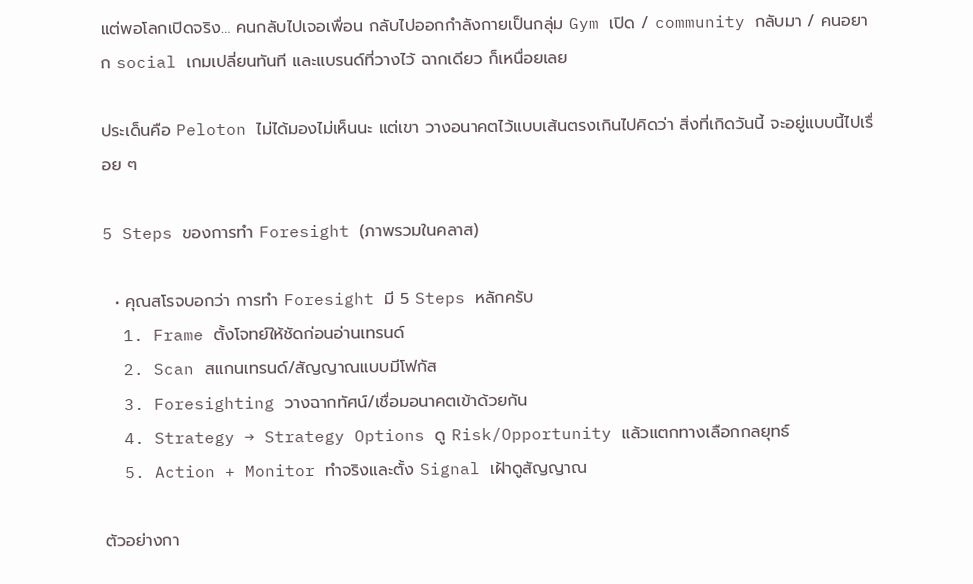แต่พอโลกเปิดจริง… คนกลับไปเจอเพื่อน กลับไปออกกำลังกายเป็นกลุ่ม Gym เปิด / community กลับมา / คนอยาก social เกมเปลี่ยนทันที และแบรนด์ที่วางไว้ ฉากเดียว ก็เหนื่อยเลย

ประเด็นคือ Peloton ไม่ได้มองไม่เห็นนะ แต่เขา วางอนาคตไว้แบบเส้นตรงเกินไปคิดว่า สิ่งที่เกิดวันนี้ จะอยู่แบบนี้ไปเรื่อย ๆ

5 Steps ของการทำ Foresight (ภาพรวมในคลาส)

  • คุณสโรจบอกว่า การทำ Foresight มี 5 Steps หลักครับ
  1. Frame ตั้งโจทย์ให้ชัดก่อนอ่านเทรนด์
  2. Scan สแกนเทรนด์/สัญญาณแบบมีโฟกัส
  3. Foresighting วางฉากทัศน์/เชื่อมอนาคตเข้าด้วยกัน
  4. Strategy → Strategy Options ดู Risk/Opportunity แล้วแตกทางเลือกกลยุทธ์
  5. Action + Monitor ทำจริงและตั้ง Signal เฝ้าดูสัญญาณ

ตัวอย่างกา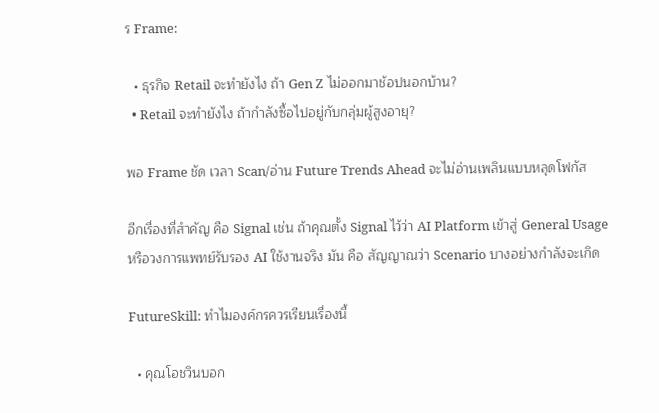ร Frame:

  • ธุรกิจ Retail จะทำยังไง ถ้า Gen Z ไม่ออกมาช้อปนอกบ้าน?
  • Retail จะทำยังไง ถ้ากำลังซื้อไปอยู่กับกลุ่มผู้สูงอายุ?

พอ Frame ชัด เวลา Scan/อ่าน Future Trends Ahead จะไม่อ่านเพลินแบบหลุดโฟกัส

อีกเรื่องที่สำคัญ คือ Signal เช่น ถ้าคุณตั้ง Signal ไว้ว่า AI Platform เข้าสู่ General Usage หรือวงการแพทย์รับรอง AI ใช้งานจริง มัน คือ สัญญาณว่า Scenario บางอย่างกำลังจะเกิด

FutureSkill: ทำไมองค์กรควรเรียนเรื่องนี้

  • คุณโอชวินบอก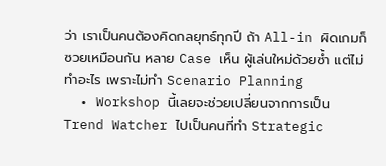ว่า เราเป็นคนต้องคิดกลยุทธ์ทุกปี ถ้า All-in ผิดเกมก็ซวยเหมือนกัน หลาย Case เห็น ผู้เล่นใหม่ด้วยซ้ำ แต่ไม่ทำอะไร เพราะไม่ทำ Scenario Planning
  • Workshop นี้เลยจะช่วยเปลี่ยนจากการเป็น Trend Watcher ไปเป็นคนที่ทำ Strategic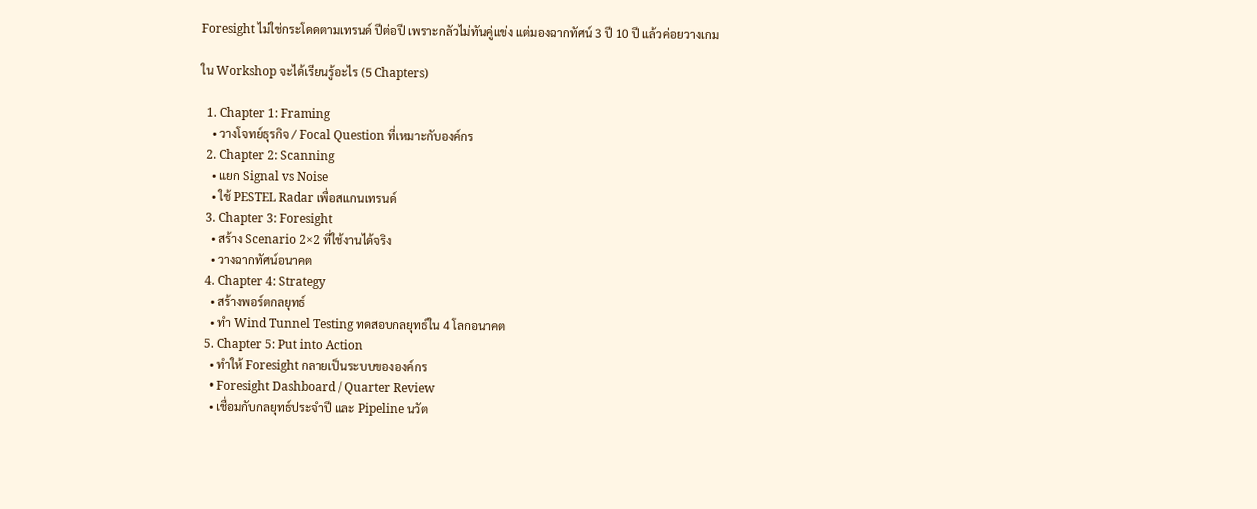Foresight ไม่ใช่กระโดดตามเทรนด์ ปีต่อปี เพราะกลัวไม่ทันคู่แข่ง แต่มองฉากทัศน์ 3 ปี 10 ปี แล้วค่อยวางเกม

ใน Workshop จะได้เรียนรู้อะไร (5 Chapters)

  1. Chapter 1: Framing
    • วางโจทย์ธุรกิจ / Focal Question ที่เหมาะกับองค์กร
  2. Chapter 2: Scanning
    • แยก Signal vs Noise
    • ใช้ PESTEL Radar เพื่อสแกนเทรนด์
  3. Chapter 3: Foresight
    • สร้าง Scenario 2×2 ที่ใช้งานได้จริง
    • วางฉากทัศน์อนาคต
  4. Chapter 4: Strategy
    • สร้างพอร์ตกลยุทธ์
    • ทำ Wind Tunnel Testing ทดสอบกลยุทธ์ใน 4 โลกอนาคต
  5. Chapter 5: Put into Action
    • ทำให้ Foresight กลายเป็นระบบขององค์กร
    • Foresight Dashboard / Quarter Review
    • เชื่อมกับกลยุทธ์ประจำปี และ Pipeline นวัต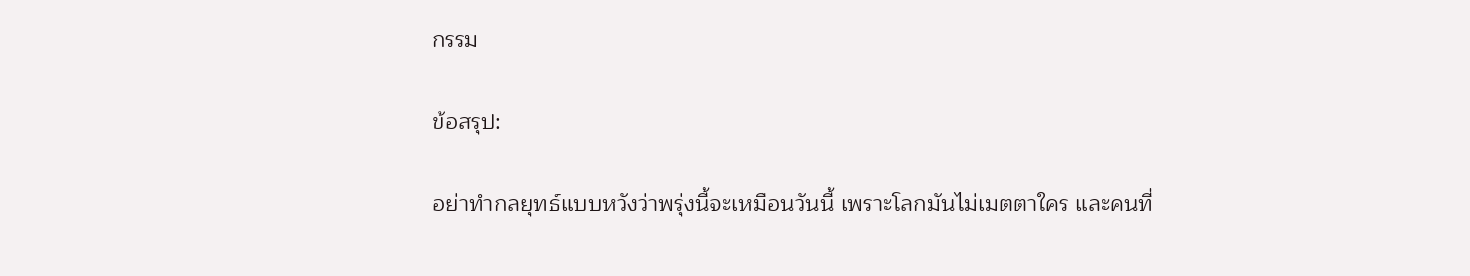กรรม

ข้อสรุป:

อย่าทำกลยุทธ์แบบหวังว่าพรุ่งนี้จะเหมือนวันนี้ เพราะโลกมันไม่เมตตาใคร และคนที่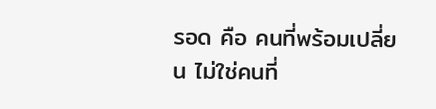รอด คือ คนที่พร้อมเปลี่ยน ไม่ใช่คนที่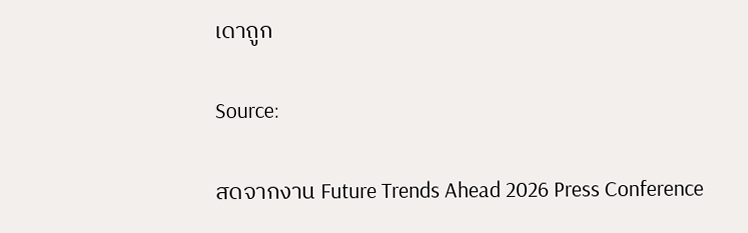เดาถูก

Source:

สดจากงาน Future Trends Ahead 2026 Press Conference